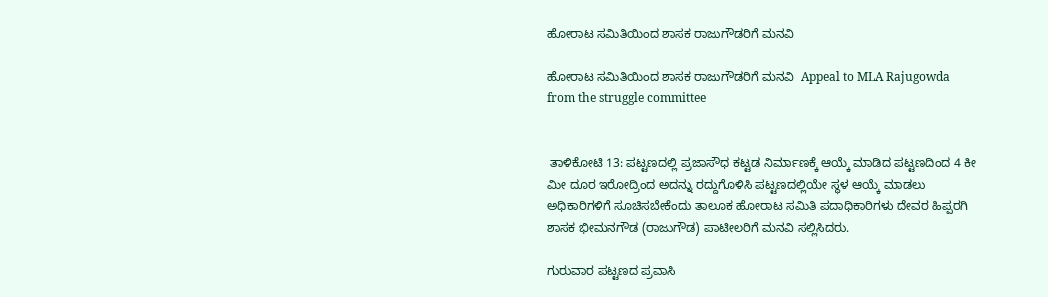ಹೋರಾಟ ಸಮಿತಿಯಿಂದ ಶಾಸಕ ರಾಜುಗೌಡರಿಗೆ ಮನವಿ

ಹೋರಾಟ ಸಮಿತಿಯಿಂದ ಶಾಸಕ ರಾಜುಗೌಡರಿಗೆ ಮನವಿ  Appeal to MLA Rajugowda from the struggle committee


 ತಾಳಿಕೋಟಿ 13: ಪಟ್ಟಣದಲ್ಲಿ ಪ್ರಜಾಸೌಧ ಕಟ್ಟಡ ನಿರ್ಮಾಣಕ್ಕೆ ಆಯ್ಕೆ ಮಾಡಿದ ಪಟ್ಟಣದಿಂದ 4 ಕೀ ಮೀ ದೂರ ಇರೋದ್ರಿಂದ ಅದನ್ನು ರದ್ದುಗೊಳಿಸಿ ಪಟ್ಟಣದಲ್ಲಿಯೇ ಸ್ಥಳ ಆಯ್ಕೆ ಮಾಡಲು ಅಧಿಕಾರಿಗಳಿಗೆ ಸೂಚಿಸಬೇಕೆಂದು ತಾಲೂಕ ಹೋರಾಟ ಸಮಿತಿ ಪದಾಧಿಕಾರಿಗಳು ದೇವರ ಹಿಪ್ಪರಗಿ ಶಾಸಕ ಭೀಮನಗೌಡ (ರಾಜುಗೌಡ) ಪಾಟೀಲರಿಗೆ ಮನವಿ ಸಲ್ಲಿಸಿದರು.

ಗುರುವಾರ ಪಟ್ಟಣದ ಪ್ರವಾಸಿ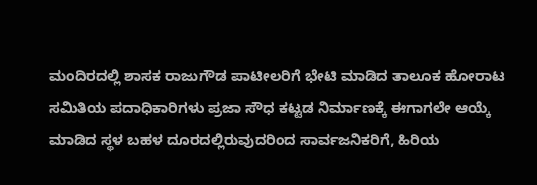ಮಂದಿರದಲ್ಲಿ ಶಾಸಕ ರಾಜುಗೌಡ ಪಾಟೀಲರಿಗೆ ಭೇಟಿ ಮಾಡಿದ ತಾಲೂಕ ಹೋರಾಟ ಸಮಿತಿಯ ಪದಾಧಿಕಾರಿಗಳು ಪ್ರಜಾ ಸೌಧ ಕಟ್ಟಡ ನಿರ್ಮಾಣಕ್ಕೆ ಈಗಾಗಲೇ ಆಯ್ಕೆ ಮಾಡಿದ ಸ್ಥಳ ಬಹಳ ದೂರದಲ್ಲಿರುವುದರಿಂದ ಸಾರ್ವಜನಿಕರಿಗೆ, ಹಿರಿಯ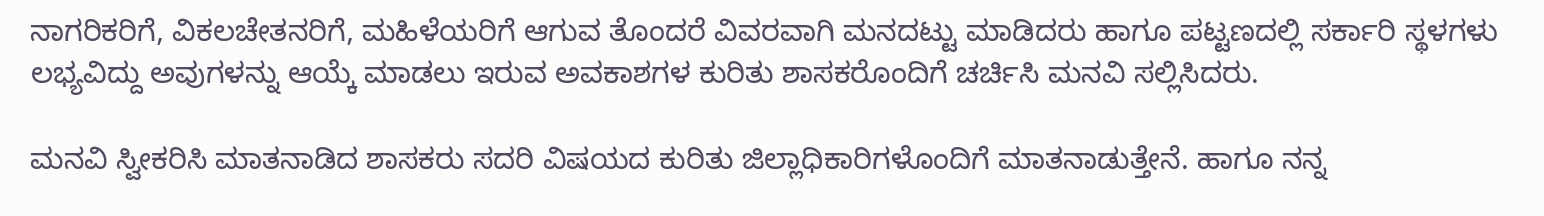ನಾಗರಿಕರಿಗೆ, ವಿಕಲಚೇತನರಿಗೆ, ಮಹಿಳೆಯರಿಗೆ ಆಗುವ ತೊಂದರೆ ವಿವರವಾಗಿ ಮನದಟ್ಟು ಮಾಡಿದರು ಹಾಗೂ ಪಟ್ಟಣದಲ್ಲಿ ಸರ್ಕಾರಿ ಸ್ಥಳಗಳು ಲಭ್ಯವಿದ್ದು ಅವುಗಳನ್ನು ಆಯ್ಕೆ ಮಾಡಲು ಇರುವ ಅವಕಾಶಗಳ ಕುರಿತು ಶಾಸಕರೊಂದಿಗೆ ಚರ್ಚಿಸಿ ಮನವಿ ಸಲ್ಲಿಸಿದರು.

ಮನವಿ ಸ್ವೀಕರಿಸಿ ಮಾತನಾಡಿದ ಶಾಸಕರು ಸದರಿ ವಿಷಯದ ಕುರಿತು ಜಿಲ್ಲಾಧಿಕಾರಿಗಳೊಂದಿಗೆ ಮಾತನಾಡುತ್ತೇನೆ. ಹಾಗೂ ನನ್ನ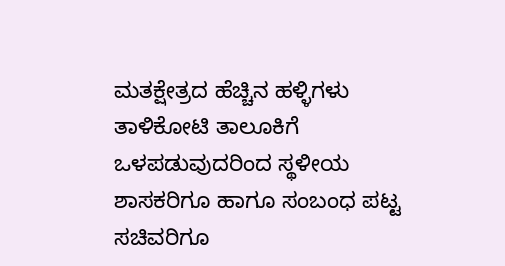ಮತಕ್ಷೇತ್ರದ ಹೆಚ್ಚಿನ ಹಳ್ಳಿಗಳು ತಾಳಿಕೋಟಿ ತಾಲೂಕಿಗೆ ಒಳಪಡುವುದರಿಂದ ಸ್ಥಳೀಯ ಶಾಸಕರಿಗೂ ಹಾಗೂ ಸಂಬಂಧ ಪಟ್ಟ ಸಚಿವರಿಗೂ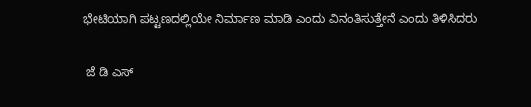ಭೇಟಿಯಾಗಿ ಪಟ್ಟಣದಲ್ಲಿಯೇ ನಿರ್ಮಾಣ ಮಾಡಿ ಎಂದು ವಿನಂತಿಸುತ್ತೇನೆ ಎಂದು ತಿಳಿಸಿದರು

 ಜೆ ಡಿ ಎಸ್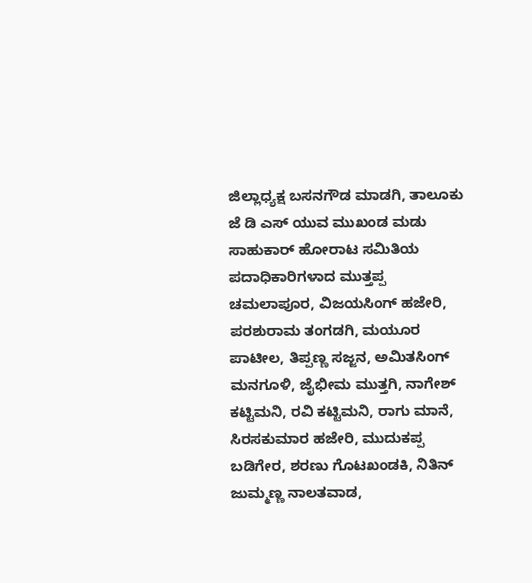ಜಿಲ್ಲಾಧ್ಯಕ್ಷ ಬಸನಗೌಡ ಮಾಡಗಿ, ತಾಲೂಕು ಜೆ ಡಿ ಎಸ್ ಯುವ ಮುಖಂಡ ಮಡು ಸಾಹುಕಾರ್ ಹೋರಾಟ ಸಮಿತಿಯ ಪದಾಧಿಕಾರಿಗಳಾದ ಮುತ್ತಪ್ಪ ಚಮಲಾಪೂರ, ವಿಜಯಸಿಂಗ್ ಹಜೇರಿ, ಪರಶುರಾಮ ತಂಗಡಗಿ, ಮಯೂರ ಪಾಟೀಲ, ತಿಪ್ಪಣ್ಣ ಸಜ್ಜನ, ಅಮಿತಸಿಂಗ್ ಮನಗೂಳಿ, ಜೈಭೀಮ ಮುತ್ತಗಿ, ನಾಗೇಶ್ ಕಟ್ಟಿಮನಿ, ರವಿ ಕಟ್ಟಿಮನಿ, ರಾಗು ಮಾನೆ, ಸಿರಸಕುಮಾರ ಹಜೇರಿ, ಮುದುಕಪ್ಪ ಬಡಿಗೇರ, ಶರಣು ಗೊಟಖಂಡಕಿ, ನಿತಿನ್ ಜುಮ್ಮಣ್ಣ ನಾಲತವಾಡ,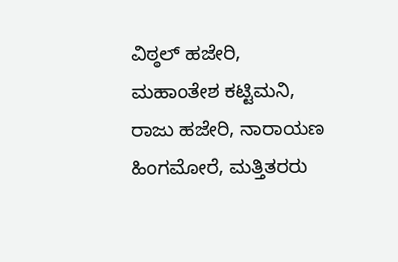ವಿಠ್ಠಲ್ ಹಜೇರಿ, ಮಹಾಂತೇಶ ಕಟ್ಟಿಮನಿ, ರಾಜು ಹಜೇರಿ, ನಾರಾಯಣ ಹಿಂಗಮೋರೆ, ಮತ್ತಿತರರು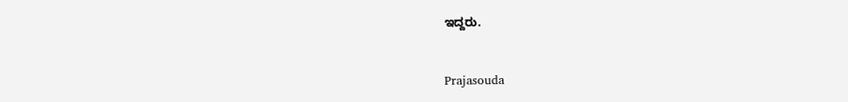ಇದ್ದರು.


Prajasouda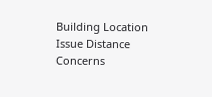Building Location Issue Distance Concerns